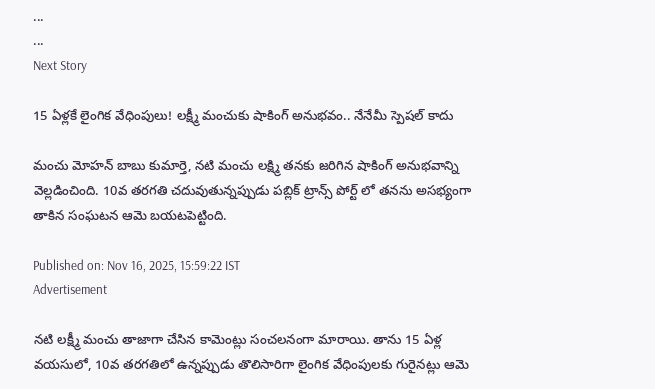...
...
Next Story

15 ఏళ్లకే లైంగిక వేధింపులు! లక్ష్మీ మంచుకు షాకింగ్ అనుభవం.. నేనేమీ స్పెషల్ కాదు

మంచు మోహన్ బాబు కుమార్తె, నటి మంచు లక్ష్మి తనకు జరిగిన షాకింగ్ అనుభవాన్ని వెల్లడించింది. 10వ తరగతి చదువుతున్నప్పుడు పబ్లిక్ ట్రాన్స్ పోర్ట్ లో తనను అసభ్యంగా తాకిన సంఘటన ఆమె బయటపెట్టింది.

Published on: Nov 16, 2025, 15:59:22 IST
Advertisement

నటి లక్ష్మీ మంచు తాజాగా చేసిన కామెంట్లు సంచలనంగా మారాయి. తాను 15 ఏళ్ల వయసులో, 10వ తరగతిలో ఉన్నప్పుడు తొలిసారిగా లైంగిక వేధింపులకు గురైనట్లు ఆమె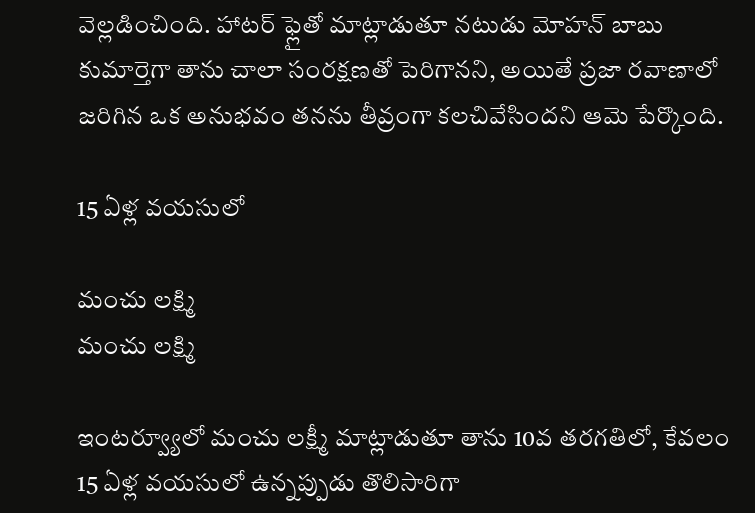వెల్లడించింది. హాటర్ ఫ్లైతో మాట్లాడుతూ నటుడు మోహన్ బాబు కుమార్తెగా తాను చాలా సంరక్షణతో పెరిగానని, అయితే ప్రజా రవాణాలో జరిగిన ఒక అనుభవం తనను తీవ్రంగా కలచివేసిందని ఆమె పేర్కొంది.

15 ఏళ్ల వయసులో

మంచు లక్ష్మి
మంచు లక్ష్మి

ఇంటర్వ్యూలో మంచు లక్ష్మీ మాట్లాడుతూ తాను 10వ తరగతిలో, కేవలం 15 ఏళ్ల వయసులో ఉన్నప్పుడు తొలిసారిగా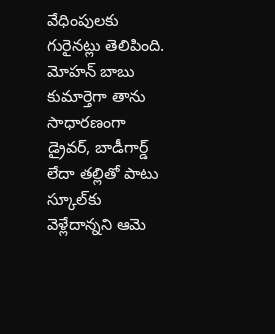వేధింపులకు గురైనట్లు తెలిపింది. మోహన్ బాబు కుమార్తెగా తాను సాధారణంగా డ్రైవర్, బాడీగార్డ్ లేదా తల్లితో పాటు స్కూల్‌కు వెళ్లేదాన్నని ఆమె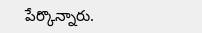పేర్కొన్నారు.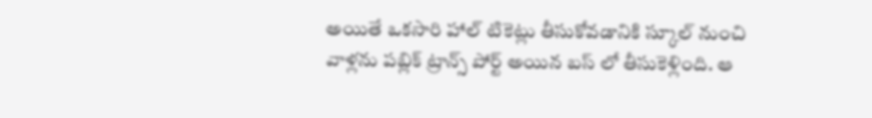అయితే ఒకసారి హాల్ టికెట్లు తీసుకోవడానికి స్కూల్ నుంచి వాళ్లను పబ్లిక్ ట్రాన్స్ పోర్ట్ అయిన బస్ లో తీసుకెళ్లింది. ఆ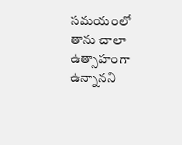సమయంలో తాను చాలా ఉత్సాహంగా ఉన్నానని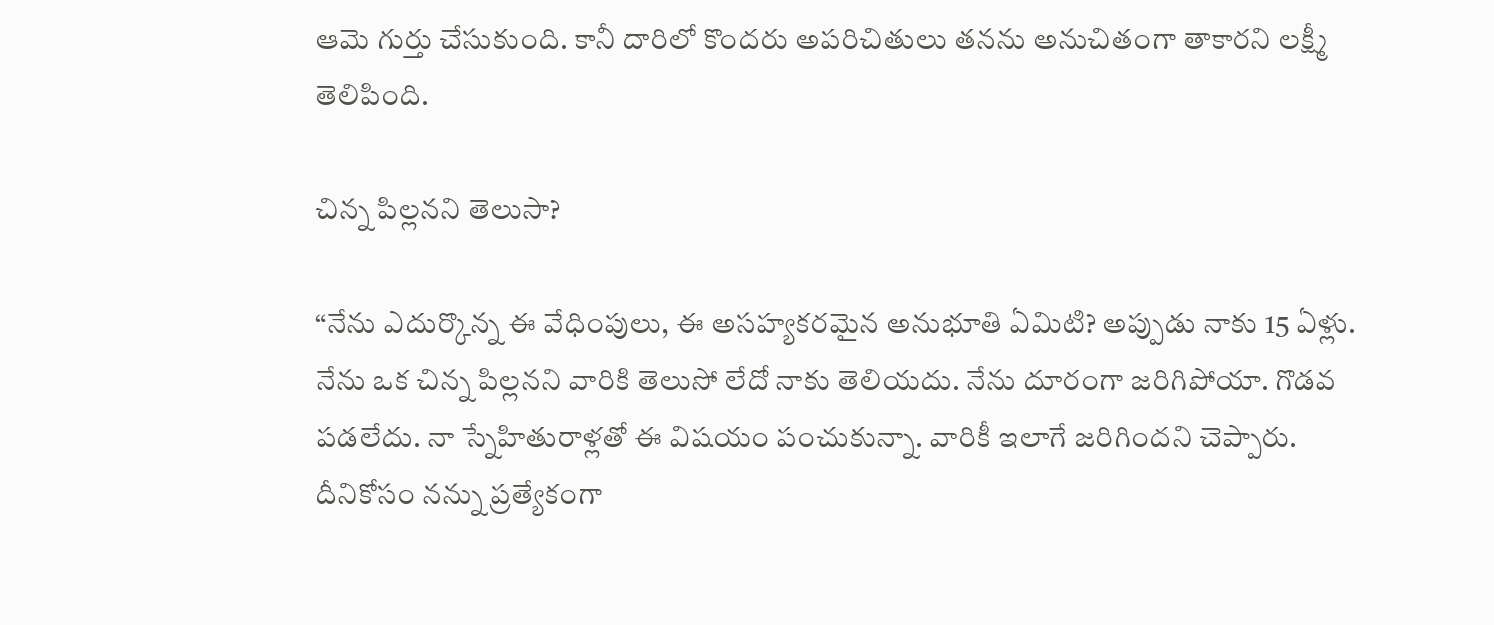ఆమె గుర్తు చేసుకుంది. కానీ దారిలో కొందరు అపరిచితులు తనను అనుచితంగా తాకారని లక్ష్మీ తెలిపింది.

చిన్న పిల్లనని తెలుసా?

“నేను ఎదుర్కొన్న ఈ వేధింపులు, ఈ అసహ్యకరమైన అనుభూతి ఏమిటి? అప్పుడు నాకు 15 ఏళ్లు. నేను ఒక చిన్న పిల్లనని వారికి తెలుసో లేదో నాకు తెలియదు. నేను దూరంగా జరిగిపోయా. గొడవ పడలేదు. నా స్నేహితురాళ్లతో ఈ విషయం పంచుకున్నా. వారికీ ఇలాగే జరిగిందని చెప్పారు. దీనికోసం నన్ను ప్రత్యేకంగా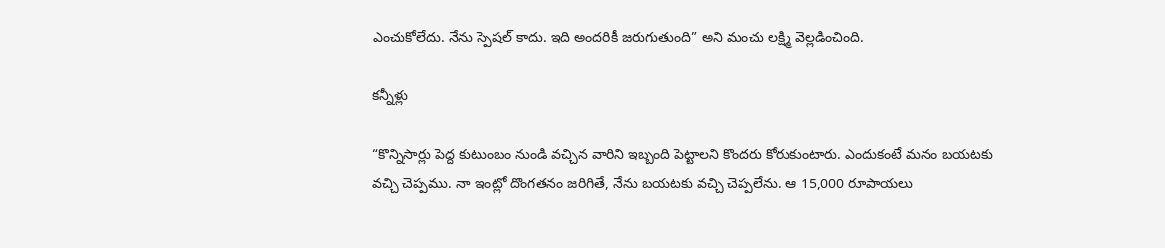ఎంచుకోలేదు. నేను స్పెషల్ కాదు. ఇది అందరికీ జరుగుతుంది” అని మంచు లక్ష్మి వెల్లడించింది.

కన్నీళ్లు

“కొన్నిసార్లు పెద్ద కుటుంబం నుండి వచ్చిన వారిని ఇబ్బంది పెట్టాలని కొందరు కోరుకుంటారు. ఎందుకంటే మనం బయటకు వచ్చి చెప్పము. నా ఇంట్లో దొంగతనం జరిగితే, నేను బయటకు వచ్చి చెప్పలేను. ఆ 15,000 రూపాయలు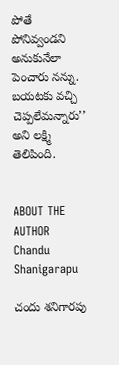పోతే పోనివ్వండని అనుకునేలా పెంచారు నన్ను. బయటకు వచ్చి చెప్పలేమన్నారు’’ అని లక్ష్మి తెలిపింది.


ABOUT THE AUTHOR
Chandu Shanigarapu

చందు శనిగారపు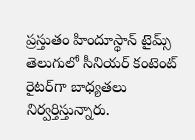ప్రస్తుతం హిందూస్థాన్ టైమ్స్ తెలుగులో సీనియర్ కంటెంట్ రైట‌ర్‌గా బాధ్యతలు నిర్వర్తిస్తున్నారు.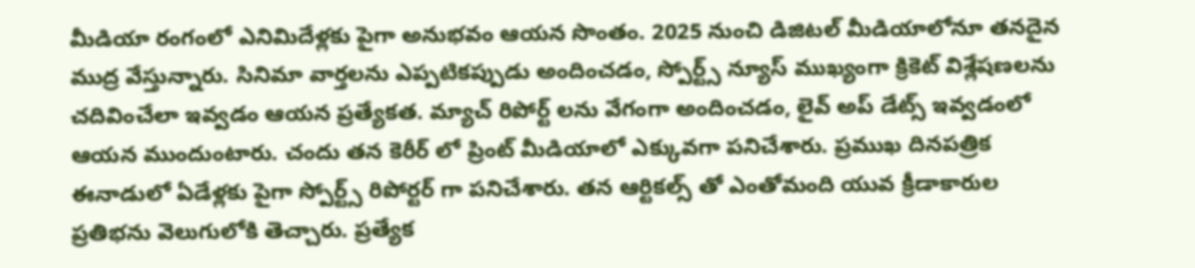మీడియా రంగంలో ఎనిమిదేళ్లకు పైగా అనుభవం ఆయన సొంతం. 2025 నుంచి డిజిటల్ మీడియాలోనూ తనదైన ముద్ర వేస్తున్నారు. సినిమా వార్తలను ఎప్పటికప్పుడు అందించడం, స్పోర్ట్స్ న్యూస్ ముఖ్యంగా క్రికెట్ విశ్లేషణలను చదివించేలా ఇవ్వడం ఆయన ప్రత్యేకత. మ్యాచ్ రిపోర్ట్ లను వేగంగా అందించడం, లైవ్ అప్ డేట్స్ ఇవ్వడంలో ఆయన ముందుంటారు. చందు తన కెరీర్ లో ప్రింట్ మీడియాలో ఎక్కువగా పనిచేశారు. ప్రముఖ దినపత్రిక ఈనాడులో ఏడేళ్లకు పైగా స్పోర్ట్స్ రిపోర్టర్ గా పనిచేశారు. తన ఆర్టికల్స్ తో ఎంతోమంది యువ క్రీడాకారుల ప్రతిభను వెలుగులోకి తెచ్చారు. ప్రత్యేక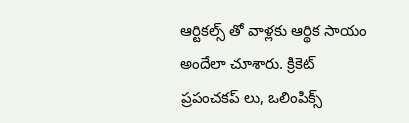ఆర్టికల్స్ తో వాళ్లకు ఆర్థిక సాయం అందేలా చూశారు. క్రికెట్ ప్రపంచకప్ లు, ఒలింపిక్స్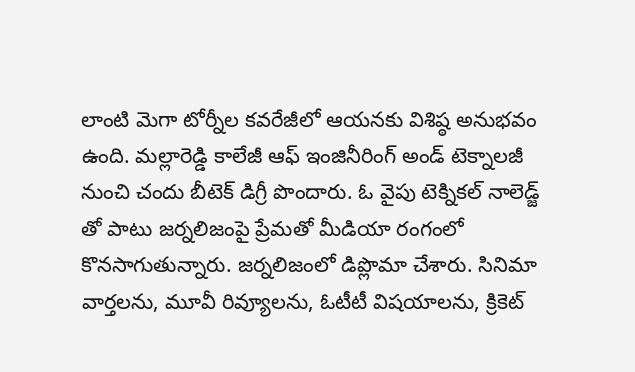లాంటి మెగా టోర్నీల కవరేజీలో ఆయనకు విశిష్ఠ అనుభవం ఉంది. మల్లారెడ్డి కాలేజీ ఆఫ్ ఇంజినీరింగ్ అండ్ టెక్నాలజీ నుంచి చందు బీటెక్ డిగ్రీ పొందారు. ఓ వైపు టెక్నికల్ నాలెడ్జ్ తో పాటు జర్నలిజంపై ప్రేమతో మీడియా రంగంలో కొనసాగుతున్నారు. జర్నలిజంలో డిప్లొమా చేశారు. సినిమా వార్తలను, మూవీ రివ్యూలను, ఓటీటీ విషయాలను, క్రికెట్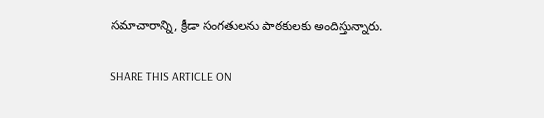సమాచారాన్ని, క్రీడా సంగతులను పాఠకులకు అందిస్తున్నారు.

SHARE THIS ARTICLE ON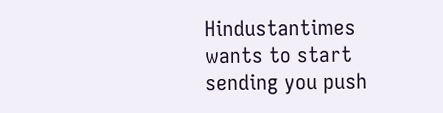Hindustantimes wants to start sending you push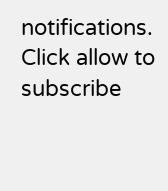notifications. Click allow to subscribe